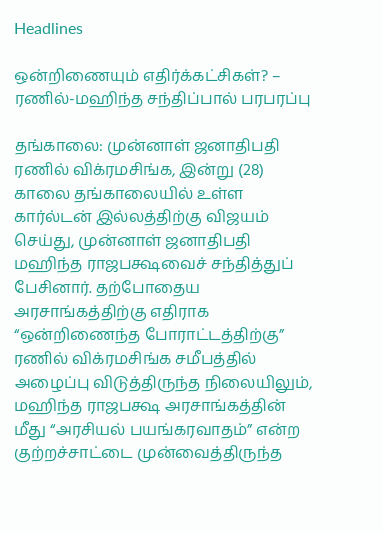Headlines

ஒன்றிணையும் எதிர்க்கட்சிகள்? – ரணில்-மஹிந்த சந்திப்பால் பரபரப்பு

தங்காலை: முன்னாள் ஜனாதிபதி ரணில் விக்ரமசிங்க, இன்று (28) காலை தங்காலையில் உள்ள கார்ல்டன் இல்லத்திற்கு விஜயம் செய்து, முன்னாள் ஜனாதிபதி மஹிந்த ராஜபக்ஷவைச் சந்தித்துப் பேசினார். தற்போதைய அரசாங்கத்திற்கு எதிராக “ஒன்றிணைந்த போராட்டத்திற்கு” ரணில் விக்ரமசிங்க சமீபத்தில் அழைப்பு விடுத்திருந்த நிலையிலும், மஹிந்த ராஜபக்ஷ அரசாங்கத்தின் மீது “அரசியல் பயங்கரவாதம்” என்ற குற்றச்சாட்டை முன்வைத்திருந்த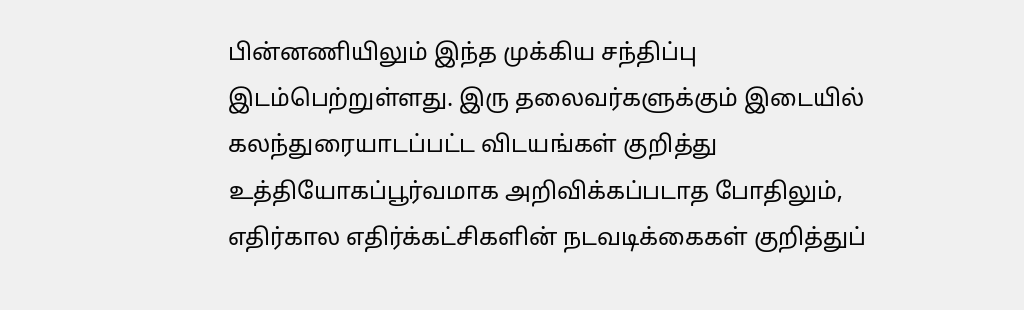பின்னணியிலும் இந்த முக்கிய சந்திப்பு இடம்பெற்றுள்ளது. இரு தலைவர்களுக்கும் இடையில் கலந்துரையாடப்பட்ட விடயங்கள் குறித்து உத்தியோகப்பூர்வமாக அறிவிக்கப்படாத போதிலும், எதிர்கால எதிர்க்கட்சிகளின் நடவடிக்கைகள் குறித்துப்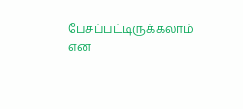பேசப்பட்டிருக்கலாம் என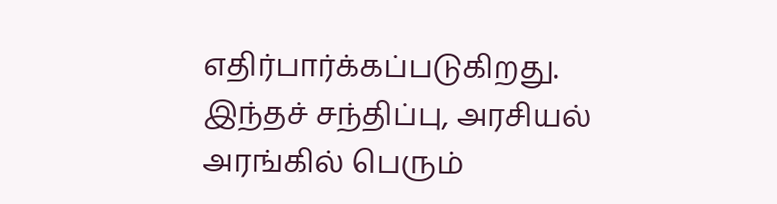எதிர்பார்க்கப்படுகிறது. இந்தச் சந்திப்பு, அரசியல் அரங்கில் பெரும்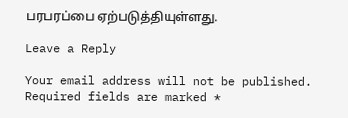பரபரப்பை ஏற்படுத்தியுள்ளது.

Leave a Reply

Your email address will not be published. Required fields are marked *